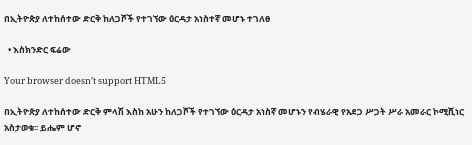በኢትዮጵያ ለተከሰተው ድርቅ ከለጋሾች የተገኘው ዕርዳታ አነስተኛ መሆኑ ተገለፀ

  • እስክንድር ፍሬው

Your browser doesn’t support HTML5

በኢትዮጵያ ለተከሰተው ድርቅ ምላሽ እስከ አሁን ከለጋሾች የተገኘው ዕርዳታ አነስኛ መሆኑን የብሄራዊ የአደጋ ሥጋት ሥራ አመራር ኮሚሺነር አስታወቁ፡፡ ይሔም ሆኖ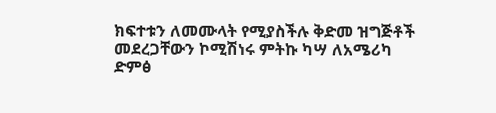ክፍተቱን ለመሙላት የሚያስችሉ ቅድመ ዝግጅቶች መደረጋቸውን ኮሚሽነሩ ምትኩ ካሣ ለአሜሪካ ድምፅ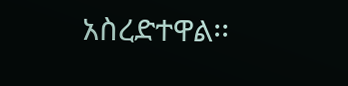አስረድተዋል፡፡